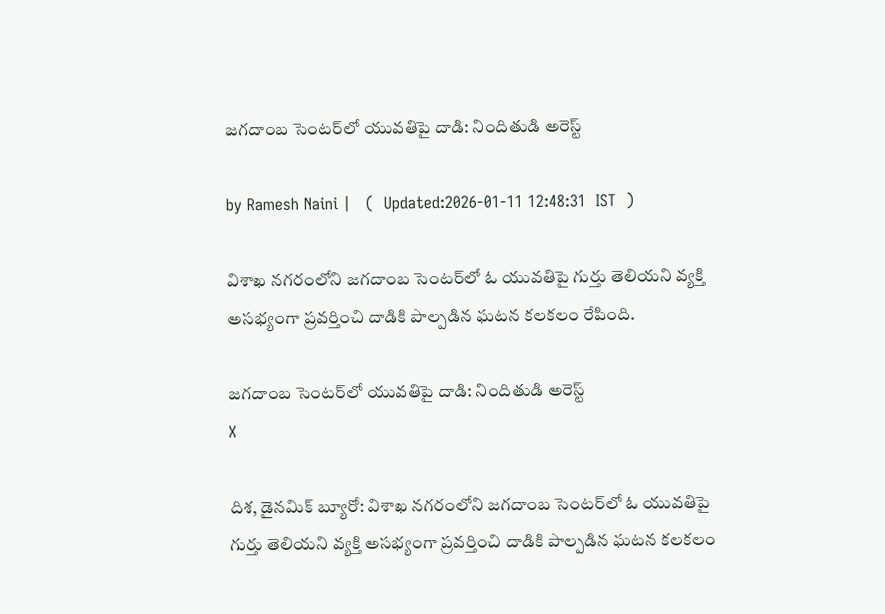జగదాంబ సెంటర్‌లో యువతిపై దాడి: నిందితుడి అరెస్ట్

by Ramesh Naini |   (  Updated:2026-01-11 12:48:31  IST  )

విశాఖ నగరంలోని జగదాంబ సెంటర్‌లో ఓ యువతిపై గుర్తు తెలియని వ్యక్తి అసభ్యంగా ప్రవర్తించి దాడికి పాల్పడిన ఘటన కలకలం రేపింది.

జగదాంబ సెంటర్‌లో యువతిపై దాడి: నిందితుడి అరెస్ట్
X

దిశ, డైనమిక్ బ్యూరో: విశాఖ నగరంలోని జగదాంబ సెంటర్‌లో ఓ యువతిపై గుర్తు తెలియని వ్యక్తి అసభ్యంగా ప్రవర్తించి దాడికి పాల్పడిన ఘటన కలకలం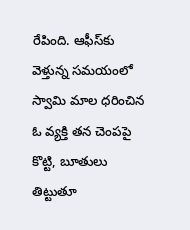రేపింది. ఆఫీస్‌కు వెళ్తున్న సమయంలో స్వామి మాల ధరించిన ఓ వ్యక్తి తన చెంపపై కొట్టి, బూతులు తిట్టుతూ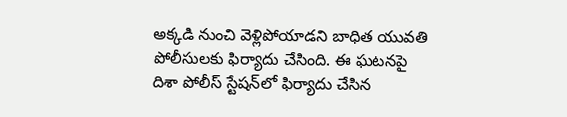అక్కడి నుంచి వెళ్లిపోయాడని బాధిత యువతి పోలీసులకు ఫిర్యాదు చేసింది. ఈ ఘటనపై దిశా పోలీస్ స్టేషన్‌లో ఫిర్యాదు చేసిన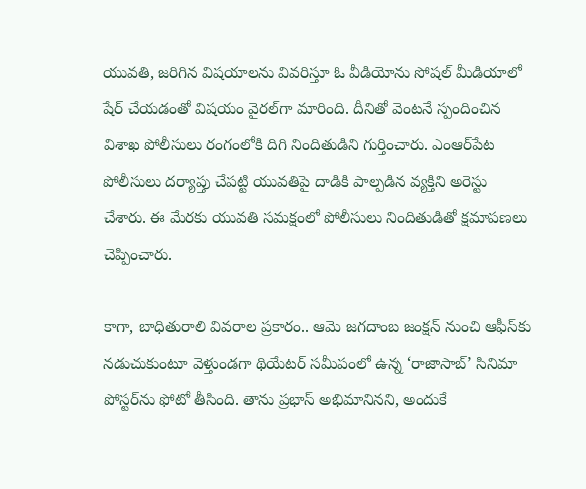యువతి, జరిగిన విషయాలను వివరిస్తూ ఓ వీడియోను సోషల్ మీడియాలో షేర్ చేయడంతో విషయం వైరల్‌గా మారింది. దీనితో వెంటనే స్పందించిన విశాఖ పోలీసులు రంగంలోకి దిగి నిందితుడిని గుర్తించారు. ఎంఆర్‌పేట పోలీసులు దర్యాప్తు చేపట్టి యువతిపై దాడికి పాల్పడిన వ్యక్తిని అరెస్టు చేశారు. ఈ మేరకు యువతి సమక్షంలో పోలీసులు నిందితుడితో క్షమాపణలు చెప్పించారు.

కాగా, బాధితురాలి వివరాల ప్రకారం.. ఆమె జగదాంబ జంక్షన్ నుంచి ఆఫీస్‌కు నడుచుకుంటూ వెళ్తుండగా థియేటర్ సమీపంలో ఉన్న ‘రాజాసాబ్’ సినిమా పోస్టర్‌ను ఫోటో తీసింది. తాను ప్రభాస్ అభిమానినని, అందుకే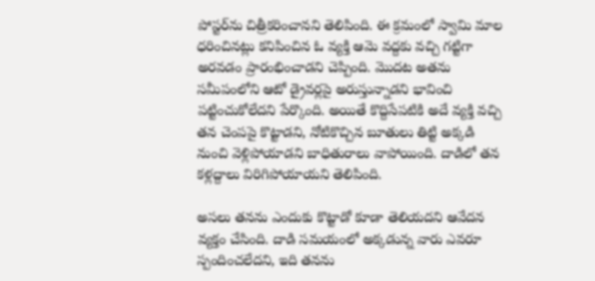పోస్టర్‌ను చిత్రీకరించానని తెలిపింది. ఈ క్రమంలో స్వామి మాల ధరించినట్లు కనిపించిన ఓ వ్యక్తి ఆమె వద్దకు వచ్చి గట్టిగా అరవడం ప్రారంభించాడని చెప్పింది. మొదట అతను సమీపంలోని ఆటో డ్రైవర్లపై అరుస్తున్నాడని భావించి పట్టించుకోలేదని పేర్కొంది. అయితే కొద్దిసేపటికి అదే వ్యక్తి వచ్చి తన చెంపపై కొట్టాడని, నోటికొచ్చిన బూతులు తిట్టి అక్కడి నుంచి వెళ్లిపోయాడని బాధితురాలు వాపోయింది. దాడిలో తన కళ్లద్దాలు విరిగిపోయాయని తెలిపింది.

అసలు తనను ఎందుకు కొట్టాడో కూడా తెలియదని ఆవేదన వ్యక్తం చేసింది. దాడి సమయంలో అక్కడున్న వారు ఎవరూ స్పందించలేదని, ఇది తనను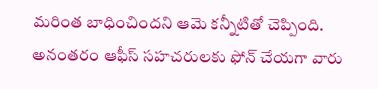మరింత బాధించిందని ఆమె కన్నీటితో చెప్పింది. అనంతరం ఆఫీస్ సహచరులకు ఫోన్ చేయగా వారు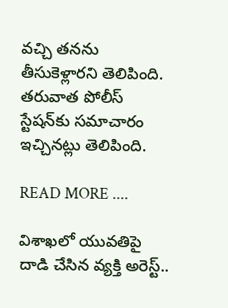వచ్చి తనను తీసుకెళ్లారని తెలిపింది. తరువాత పోలీస్ స్టేషన్‌కు సమాచారం ఇచ్చినట్లు తెలిపింది.

READ MORE ....

విశాఖలో యువతిపై దాడి చేసిన వ్యక్తి అరెస్ట్..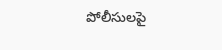పోలీసులపై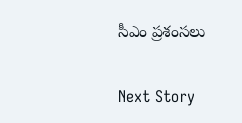సీఎం ప్రశంసలు

Next Story